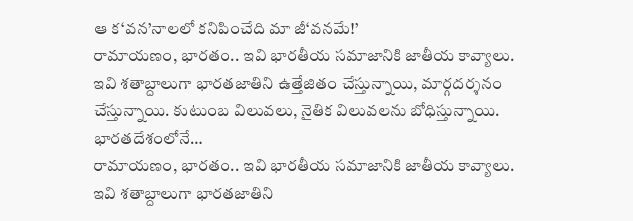ఆ క‘వన’నాలలో కనిపించేది మా జీ‘వనమే!’
రామాయణం, భారతం.. ఇవి భారతీయ సమాజానికి జాతీయ కావ్యాలు. ఇవి శతాబ్దాలుగా భారతజాతిని ఉత్తేజితం చేస్తున్నాయి, మార్గదర్శనం చేస్తున్నాయి. కుటుంబ విలువలు, నైతిక విలువలను బోధిస్తున్నాయి. భారతదేశంలోనే…
రామాయణం, భారతం.. ఇవి భారతీయ సమాజానికి జాతీయ కావ్యాలు. ఇవి శతాబ్దాలుగా భారతజాతిని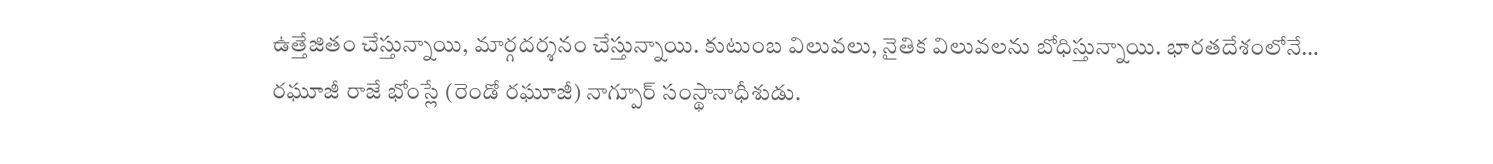ఉత్తేజితం చేస్తున్నాయి, మార్గదర్శనం చేస్తున్నాయి. కుటుంబ విలువలు, నైతిక విలువలను బోధిస్తున్నాయి. భారతదేశంలోనే…
రఘూజీ రాజే భోంస్లే (రెండో రఘూజీ) నాగ్పూర్ సంస్థానాధీశుడు.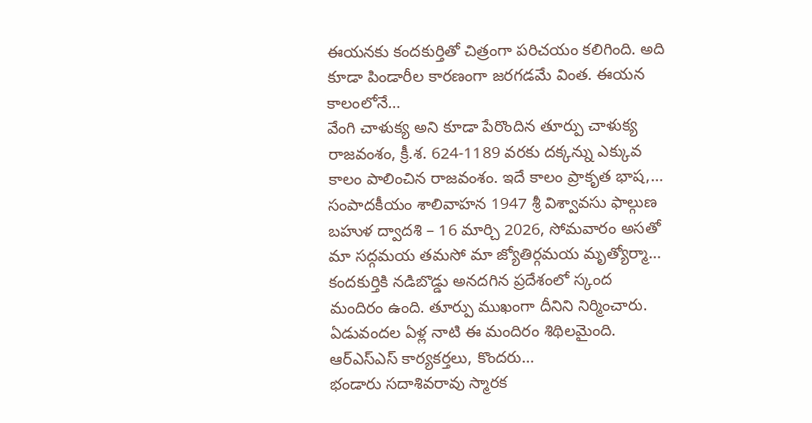ఈయనకు కందకుర్తితో చిత్రంగా పరిచయం కలిగింది. అది కూడా పిండారీల కారణంగా జరగడమే వింత. ఈయన కాలంలోనే…
వేంగి చాళుక్య అని కూడా పేరొందిన తూర్పు చాళుక్య రాజవంశం, క్రీ.శ. 624-1189 వరకు దక్కన్ను ఎక్కువ కాలం పాలించిన రాజవంశం. ఇదే కాలం ప్రాకృత భాష,…
సంపాదకీయం శాలివాహన 1947 శ్రీ విశ్వావసు ఫాల్గుణ బహుళ ద్వాదశి – 16 మార్చి 2026, సోమవారం అసతో మా సద్గమయ తమసో మా జ్యోతిర్గమయ మృత్యోర్మా…
కందకుర్తికి నడిబొడ్డు అనదగిన ప్రదేశంలో స్కంద మందిరం ఉంది. తూర్పు ముఖంగా దీనిని నిర్మించారు. ఏడువందల ఏళ్ల నాటి ఈ మందిరం శిథిలమైంది. ఆర్ఎస్ఎస్ కార్యకర్తలు, కొందరు…
భండారు సదాశివరావు స్మారక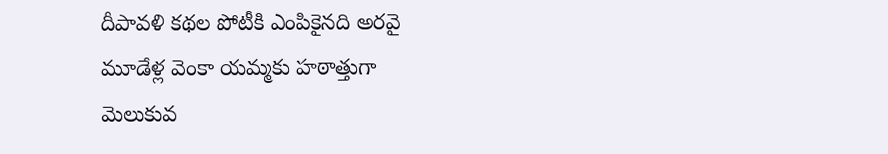దీపావళి కథల పోటీకి ఎంపికైనది అరవై మూడేళ్ల వెంకా యమ్మకు హఠాత్తుగా మెలుకువ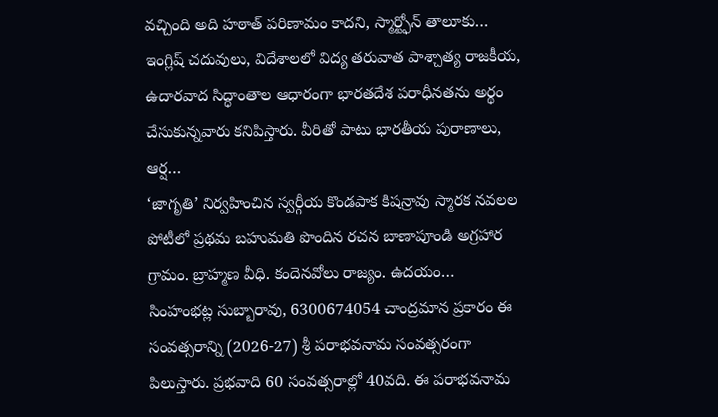వచ్చింది అది హఠాత్ పరిణామం కాదని, స్మార్ట్ఫోన్ తాలూకు…
ఇంగ్లిష్ చదువులు, విదేశాలలో విద్య తరువాత పాశ్చాత్య రాజకీయ, ఉదారవాద సిద్ధాంతాల ఆధారంగా భారతదేశ పరాధీనతను అర్థం చేసుకున్నవారు కనిపిస్తారు. వీరితో పాటు భారతీయ పురాణాలు, ఆర్ష…
‘జాగృతి’ నిర్వహించిన స్వర్గీయ కొండపాక కిషన్రావు స్మారక నవలల పోటీలో ప్రథమ బహుమతి పొందిన రచన బాణాపూండి అగ్రహార గ్రామం. బ్రాహ్మణ వీధి. కందెనవోలు రాజ్యం. ఉదయం…
సింహంభట్ల సుబ్బారావు, 6300674054 చాంద్రమాన ప్రకారం ఈ సంవత్సరాన్ని (2026-27) శ్రీ పరాభవనామ సంవత్సరంగా పిలుస్తారు. ప్రభవాది 60 సంవత్సరాల్లో 40వది. ఈ పరాభవనామ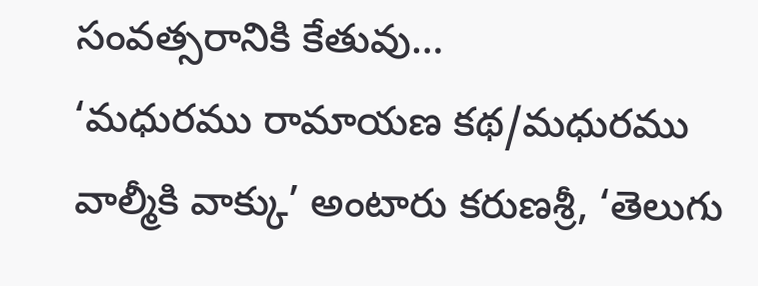సంవత్సరానికి కేతువు…
‘మధురము రామాయణ కథ/మధురము వాల్మీకి వాక్కు’ అంటారు కరుణశ్రీ, ‘తెలుగు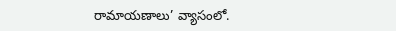రామాయణాలు’ వ్యాసంలో.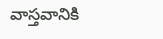వాస్తవానికి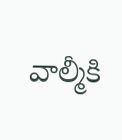వాల్మీకి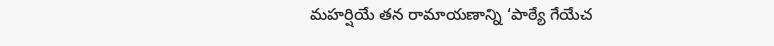మహర్షియే తన రామాయణాన్ని ‘పాఠ్యే గేయేచ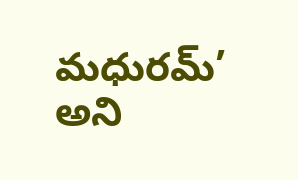మధురమ్’ అని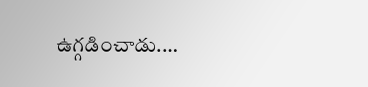ఉగ్గడించాడు.…